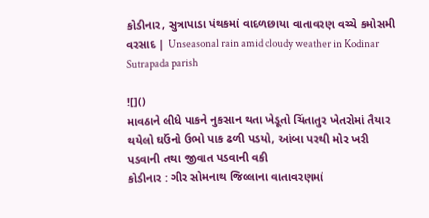કોડીનાર, સુત્રાપાડા પંથકમાં વાદળછાયા વાતાવરણ વચ્ચે કમોસમી વરસાદ | Unseasonal rain amid cloudy weather in Kodinar Sutrapada parish

![]()
માવઠાને લીધે પાકને નુકસાન થતા ખેડૂતો ચિંતાતુર ખેતરોમાં તૈયાર થયેલો ઘઉંનો ઉભો પાક ઢળી પડયો, આંબા પરથી મોર ખરી પડવાની તથા જીવાત પડવાની વકી
કોડીનાર : ગીર સોમનાથ જિલ્લાના વાતાવરણમાં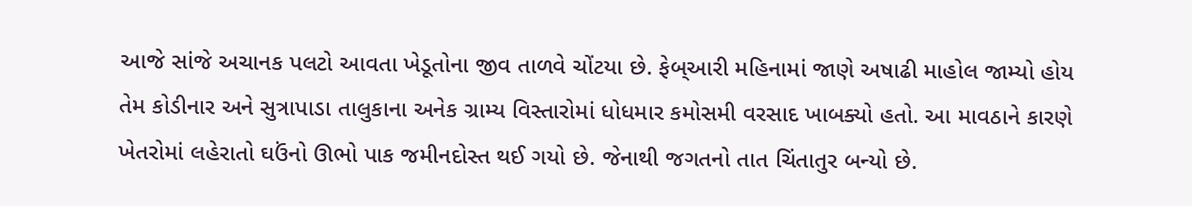આજે સાંજે અચાનક પલટો આવતા ખેડૂતોના જીવ તાળવે ચોંટયા છે. ફેબ્આરી મહિનામાં જાણે અષાઢી માહોલ જામ્યો હોય તેમ કોડીનાર અને સુત્રાપાડા તાલુકાના અનેક ગ્રામ્ય વિસ્તારોમાં ધોધમાર કમોસમી વરસાદ ખાબક્યો હતો. આ માવઠાને કારણે ખેતરોમાં લહેરાતો ઘઉંનો ઊભો પાક જમીનદોસ્ત થઈ ગયો છે. જેનાથી જગતનો તાત ચિંતાતુર બન્યો છે.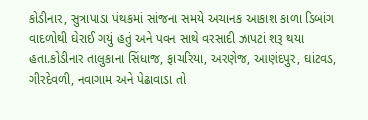કોડીનાર, સુત્રાપાડા પંથકમાં સાંજના સમયે અચાનક આકાશ કાળા ડિબાંગ વાદળોથી ઘેરાઈ ગયું હતું અને પવન સાથે વરસાદી ઝાપટાં શરૂ થયા હતા.કોડીનાર તાલુકાના સિંધાજ, ફાચરિયા, અરણેજ, આણંદપુર, ઘાંટવડ, ગીરદેવળી, નવાગામ અને પેઢાવાડા તો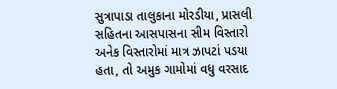સુત્રાપાડા તાલુકાના મોરડીયા, પ્રાસલી સહિતના આસપાસના સીમ વિસ્તારો અનેક વિસ્તારોમાં માત્ર ઝાપટાં પડયા હતા, તો અમુક ગામોમાં વધુ વરસાદ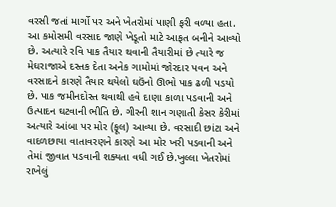વરસી જતાં માર્ગો પર અને ખેતરોમાં પાણી ફરી વળ્યા હતા.
આ કમોસમી વરસાદ જાણે ખેડૂતો માટે આફત બનીને આવ્યો છે. અત્યારે રવિ પાક તૈયાર થવાની તૈયારીમાં છે ત્યારે જ મેઘરાજાએ દસ્તક દેતા અનેક ગામોમાં જોરદાર પવન અને વરસાદને કારણે તૈયાર થયેલો ઘઉંનો ઊભો પાક ઢળી પડયો છે. પાક જમીનદોસ્ત થવાથી હવે દાણા કાળા પડવાની અને ઉત્પાદન ઘટવાની ભીતિ છે. ગીરની શાન ગણાતી કેસર કેરીમાં અત્યારે આંબા પર મોર (ફૂલ) આવ્યા છે. વરસાદી છાંટા અને વાદળછાયા વાતાવરણને કારણે આ મોર ખરી પડવાની અને તેમાં જીવાત પડવાની શક્યતા વધી ગઈ છે.ખુલ્લા ખેતરોમાં રાખેલું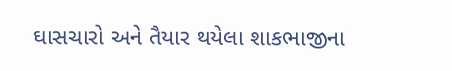ઘાસચારો અને તૈયાર થયેલા શાકભાજીના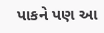પાકને પણ આ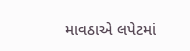માવઠાએ લપેટમાં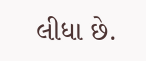લીધા છે.